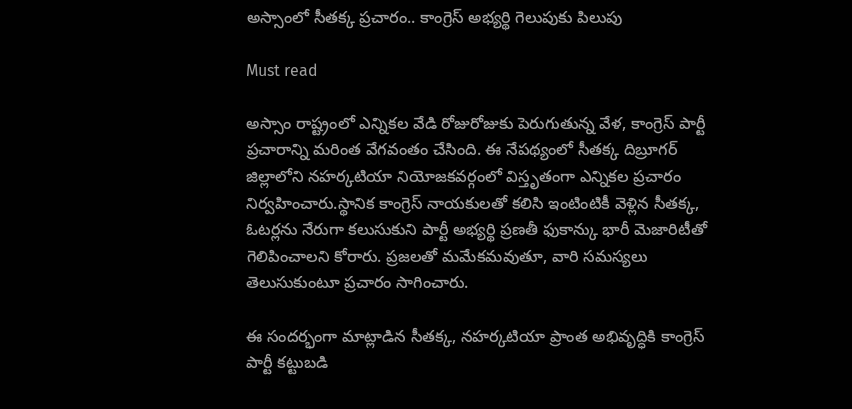అస్సాంలో సీతక్క ప్రచారం.. కాంగ్రెస్ అభ్యర్థి గెలుపుకు పిలుపు

Must read

అస్సాం రాష్ట్రంలో ఎన్నికల వేడి రోజురోజుకు పెరుగుతున్న వేళ, కాంగ్రెస్ పార్టీ ప్రచారాన్ని మరింత వేగవంతం చేసింది. ఈ నేపథ్యంలో సీతక్క దిబ్రూగర్ జిల్లాలోని నహర్కటియా నియోజకవర్గంలో విస్తృతంగా ఎన్నికల ప్రచారం నిర్వహించారు.స్థానిక కాంగ్రెస్ నాయకులతో కలిసి ఇంటింటికీ వెళ్లిన సీతక్క, ఓటర్లను నేరుగా కలుసుకుని పార్టీ అభ్యర్థి ప్రణతీ ఫుకాన్కు భారీ మెజారిటీతో గెలిపించాలని కోరారు. ప్రజలతో మమేకమవుతూ, వారి సమస్యలు తెలుసుకుంటూ ప్రచారం సాగించారు.

ఈ సందర్భంగా మాట్లాడిన సీతక్క, నహర్కటియా ప్రాంత అభివృద్ధికి కాంగ్రెస్ పార్టీ కట్టుబడి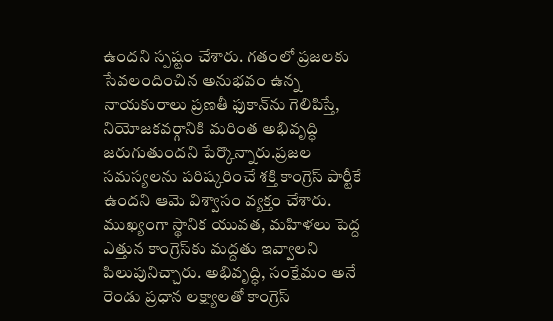ఉందని స్పష్టం చేశారు. గతంలో ప్రజలకు సేవలందించిన అనుభవం ఉన్న నాయకురాలు ప్రణతీ ఫుకాన్‌ను గెలిపిస్తే, నియోజకవర్గానికి మరింత అభివృద్ధి జరుగుతుందని పేర్కొన్నారు.ప్రజల సమస్యలను పరిష్కరించే శక్తి కాంగ్రెస్ పార్టీకే ఉందని ఆమె విశ్వాసం వ్యక్తం చేశారు. ముఖ్యంగా స్థానిక యువత, మహిళలు పెద్ద ఎత్తున కాంగ్రెస్‌కు మద్దతు ఇవ్వాలని పిలుపునిచ్చారు. అభివృద్ధి, సంక్షేమం అనే రెండు ప్రధాన లక్ష్యాలతో కాంగ్రెస్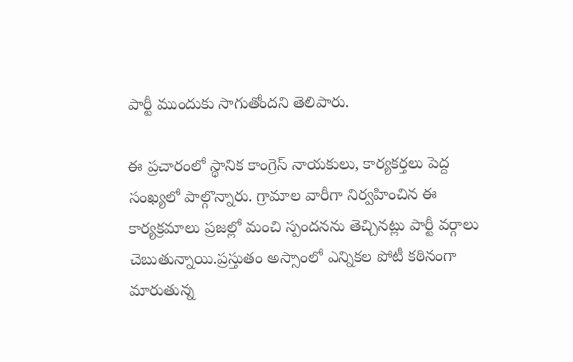పార్టీ ముందుకు సాగుతోందని తెలిపారు.

ఈ ప్రచారంలో స్థానిక కాంగ్రెస్ నాయకులు, కార్యకర్తలు పెద్ద సంఖ్యలో పాల్గొన్నారు. గ్రామాల వారీగా నిర్వహించిన ఈ కార్యక్రమాలు ప్రజల్లో మంచి స్పందనను తెచ్చినట్లు పార్టీ వర్గాలు చెబుతున్నాయి.ప్రస్తుతం అస్సాంలో ఎన్నికల పోటీ కఠినంగా మారుతున్న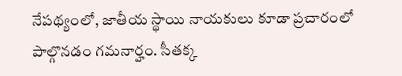నేపథ్యంలో, జాతీయ స్థాయి నాయకులు కూడా ప్రచారంలో పాల్గొనడం గమనార్హం. సీతక్క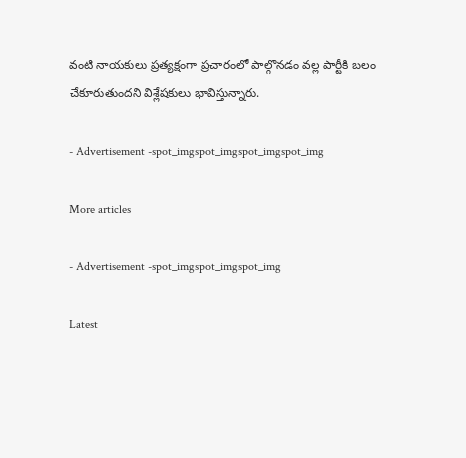వంటి నాయకులు ప్రత్యక్షంగా ప్రచారంలో పాల్గొనడం వల్ల పార్టీకి బలం చేకూరుతుందని విశ్లేషకులు భావిస్తున్నారు.

- Advertisement -spot_imgspot_imgspot_imgspot_img

More articles

- Advertisement -spot_imgspot_imgspot_img

Latest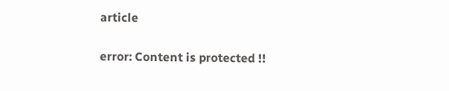article

error: Content is protected !!